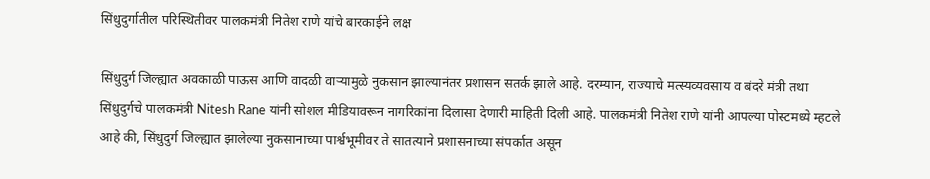सिंधुदुर्गातील परिस्थितीवर पालकमंत्री नितेश राणे यांचे बारकाईने लक्ष

सिंधुदुर्ग जिल्ह्यात अवकाळी पाऊस आणि वादळी वाऱ्यामुळे नुकसान झाल्यानंतर प्रशासन सतर्क झाले आहे. दरम्यान, राज्याचे मत्स्यव्यवसाय व बंदरे मंत्री तथा सिंधुदुर्गचे पालकमंत्री Nitesh Rane यांनी सोशल मीडियावरून नागरिकांना दिलासा देणारी माहिती दिली आहे. पालकमंत्री नितेश राणे यांनी आपल्या पोस्टमध्ये म्हटले आहे की, सिंधुदुर्ग जिल्ह्यात झालेल्या नुकसानाच्या पार्श्वभूमीवर ते सातत्याने प्रशासनाच्या संपर्कात असून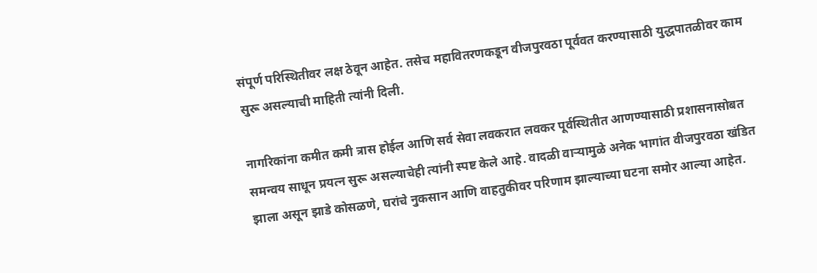संपूर्ण परिस्थितीवर लक्ष ठेवून आहेत. तसेच महावितरणकडून वीजपुरवठा पूर्ववत करण्यासाठी युद्धपातळीवर काम सुरू असल्याची माहिती त्यांनी दिली.

नागरिकांना कमीत कमी त्रास होईल आणि सर्व सेवा लवकरात लवकर पूर्वस्थितीत आणण्यासाठी प्रशासनासोबत समन्वय साधून प्रयत्न सुरू असल्याचेही त्यांनी स्पष्ट केले आहे. वादळी वाऱ्यामुळे अनेक भागांत वीजपुरवठा खंडित झाला असून झाडे कोसळणे, घरांचे नुकसान आणि वाहतुकीवर परिणाम झाल्याच्या घटना समोर आल्या आहेत.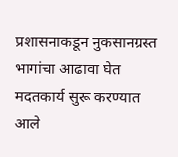प्रशासनाकडून नुकसानग्रस्त भागांचा आढावा घेत मदतकार्य सुरू करण्यात आले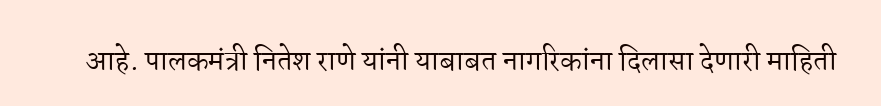आहे. पालकमंत्री नितेश राणे यांनी याबाबत नागरिकांना दिलासा देणारी माहिती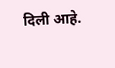दिली आहे.